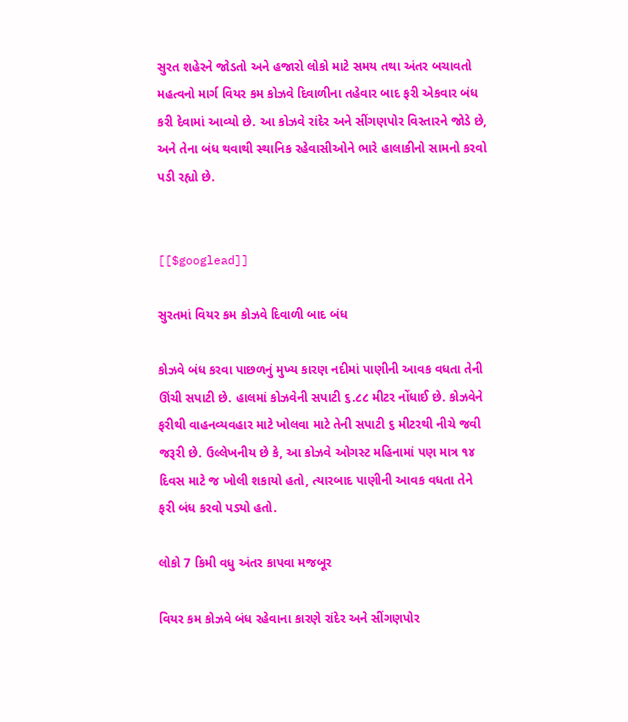સુરત શહેરને જોડતો અને હજારો લોકો માટે સમય તથા અંતર બચાવતો મહત્વનો માર્ગ વિયર કમ કોઝવે દિવાળીના તહેવાર બાદ ફરી એકવાર બંધ કરી દેવામાં આવ્યો છે. આ કોઝવે રાંદેર અને સીંગણપોર વિસ્તારને જોડે છે, અને તેના બંધ થવાથી સ્થાનિક રહેવાસીઓને ભારે હાલાકીનો સામનો કરવો પડી રહ્યો છે.


[[$googlead]]

સુરતમાં વિયર કમ કોઝવે દિવાળી બાદ બંધ

કોઝવે બંધ કરવા પાછળનું મુખ્ય કારણ નદીમાં પાણીની આવક વધતા તેની ઊંચી સપાટી છે. હાલમાં કોઝવેની સપાટી ૬.૮૮ મીટર નોંધાઈ છે. કોઝવેને ફરીથી વાહનવ્યવહાર માટે ખોલવા માટે તેની સપાટી ૬ મીટરથી નીચે જવી જરૂરી છે. ઉલ્લેખનીય છે કે, આ કોઝવે ઓગસ્ટ મહિનામાં પણ માત્ર ૧૪ દિવસ માટે જ ખોલી શકાયો હતો, ત્યારબાદ પાણીની આવક વધતા તેને ફરી બંધ કરવો પડ્યો હતો.

લોકો 7 કિમી વધુ અંતર કાપવા મજબૂર

વિયર કમ કોઝવે બંધ રહેવાના કારણે રાંદેર અને સીંગણપોર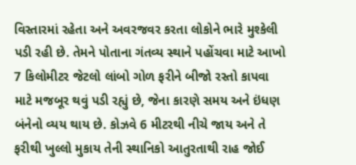વિસ્તારમાં રહેતા અને અવરજવર કરતા લોકોને ભારે મુશ્કેલી પડી રહી છે. તેમને પોતાના ગંતવ્ય સ્થાને પહોંચવા માટે આખો 7 કિલોમીટર જેટલો લાંબો ગોળ ફરીને બીજો રસ્તો કાપવા માટે મજબૂર થવું પડી રહ્યું છે, જેના કારણે સમય અને ઇંધણ બંનેનો વ્યય થાય છે. કોઝવે 6 મીટરથી નીચે જાય અને તે ફરીથી ખુલ્લો મુકાય તેની સ્થાનિકો આતુરતાથી રાહ જોઈ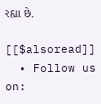રહ્યા છે.

[[$alsoread]]
  • Follow us on: